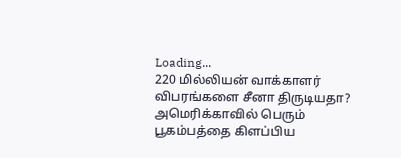Loading...
220 மில்லியன் வாக்காளர் விபரங்களை சீனா திருடியதா? அமெரிக்காவில் பெரும் பூகம்பத்தை கிளப்பிய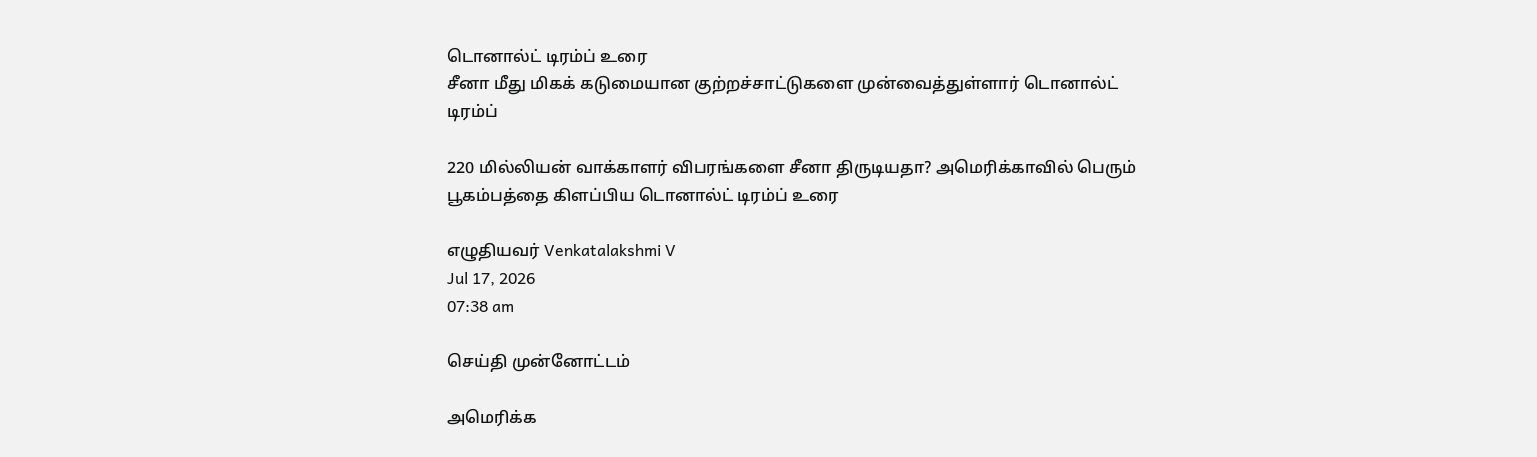டொனால்ட் டிரம்ப் உரை
சீனா மீது மிகக் கடுமையான குற்றச்சாட்டுகளை முன்வைத்துள்ளார் டொனால்ட் டிரம்ப்

220 மில்லியன் வாக்காளர் விபரங்களை சீனா திருடியதா? அமெரிக்காவில் பெரும் பூகம்பத்தை கிளப்பிய டொனால்ட் டிரம்ப் உரை

எழுதியவர் Venkatalakshmi V
Jul 17, 2026
07:38 am

செய்தி முன்னோட்டம்

அமெரிக்க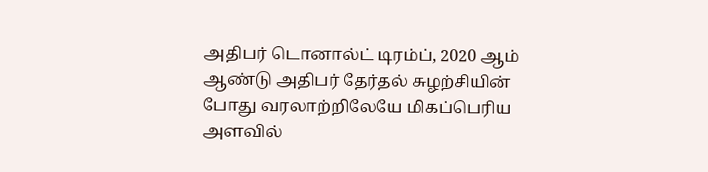அதிபர் டொனால்ட் டிரம்ப், 2020 ஆம் ஆண்டு அதிபர் தேர்தல் சுழற்சியின் போது வரலாற்றிலேயே மிகப்பெரிய அளவில்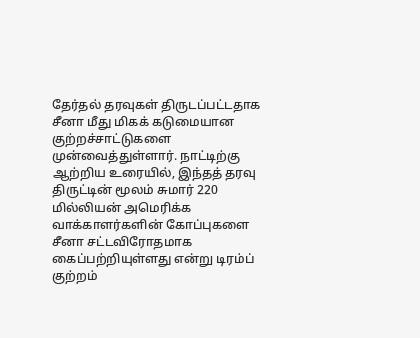தேர்தல் தரவுகள் திருடப்பட்டதாக சீனா மீது மிகக் கடுமையான குற்றச்சாட்டுகளை முன்வைத்துள்ளார். நாட்டிற்கு ஆற்றிய உரையில், இந்தத் தரவு திருட்டின் மூலம் சுமார் 220 மில்லியன் அமெரிக்க வாக்காளர்களின் கோப்புகளை சீனா சட்டவிரோதமாக கைப்பற்றியுள்ளது என்று டிரம்ப் குற்றம்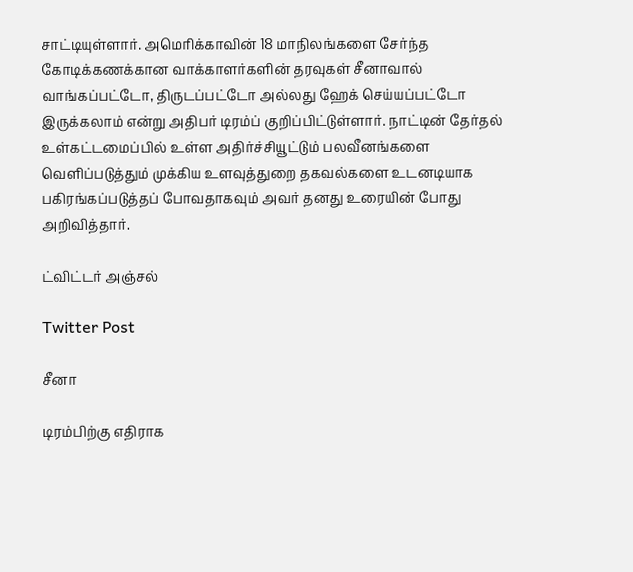சாட்டியுள்ளார். அமெரிக்காவின் 18 மாநிலங்களை சேர்ந்த கோடிக்கணக்கான வாக்காளர்களின் தரவுகள் சீனாவால் வாங்கப்பட்டோ, திருடப்பட்டோ அல்லது ஹேக் செய்யப்பட்டோ இருக்கலாம் என்று அதிபர் டிரம்ப் குறிப்பிட்டுள்ளார். நாட்டின் தேர்தல் உள்கட்டமைப்பில் உள்ள அதிர்ச்சியூட்டும் பலவீனங்களை வெளிப்படுத்தும் முக்கிய உளவுத்துறை தகவல்களை உடனடியாக பகிரங்கப்படுத்தப் போவதாகவும் அவர் தனது உரையின் போது அறிவித்தார்.

ட்விட்டர் அஞ்சல்

Twitter Post

சீனா

டிரம்பிற்கு எதிராக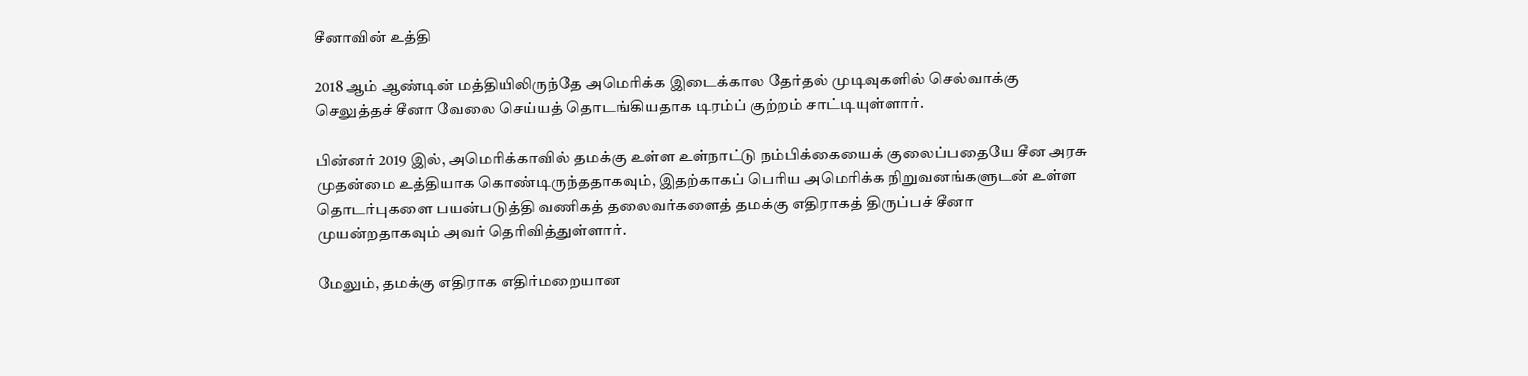சீனாவின் உத்தி

2018 ஆம் ஆண்டின் மத்தியிலிருந்தே அமெரிக்க இடைக்கால தேர்தல் முடிவுகளில் செல்வாக்கு செலுத்தச் சீனா வேலை செய்யத் தொடங்கியதாக டிரம்ப் குற்றம் சாட்டியுள்ளார்.

பின்னர் 2019 இல், அமெரிக்காவில் தமக்கு உள்ள உள்நாட்டு நம்பிக்கையைக் குலைப்பதையே சீன அரசு முதன்மை உத்தியாக கொண்டிருந்ததாகவும், இதற்காகப் பெரிய அமெரிக்க நிறுவனங்களுடன் உள்ள தொடர்புகளை பயன்படுத்தி வணிகத் தலைவர்களைத் தமக்கு எதிராகத் திருப்பச் சீனா முயன்றதாகவும் அவர் தெரிவித்துள்ளார்.

மேலும், தமக்கு எதிராக எதிர்மறையான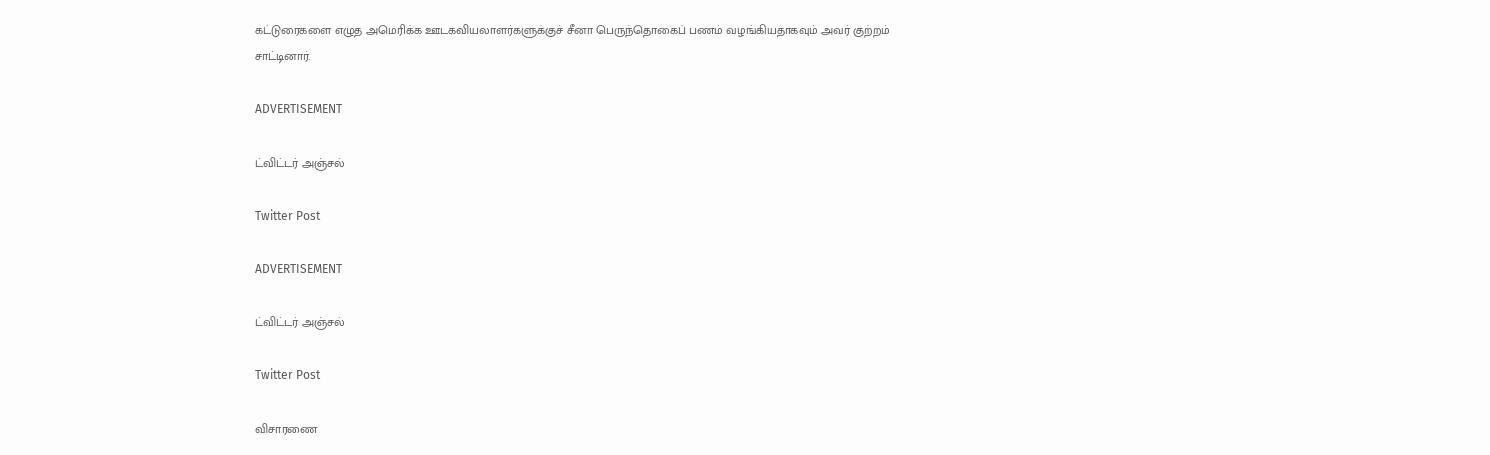கட்டுரைகளை எழுத அமெரிக்க ஊடகவியலாளர்களுக்குச் சீனா பெருந்தொகைப் பணம் வழங்கியதாகவும் அவர் குற்றம் சாட்டினார்.

ADVERTISEMENT

ட்விட்டர் அஞ்சல்

Twitter Post

ADVERTISEMENT

ட்விட்டர் அஞ்சல்

Twitter Post

விசாரணை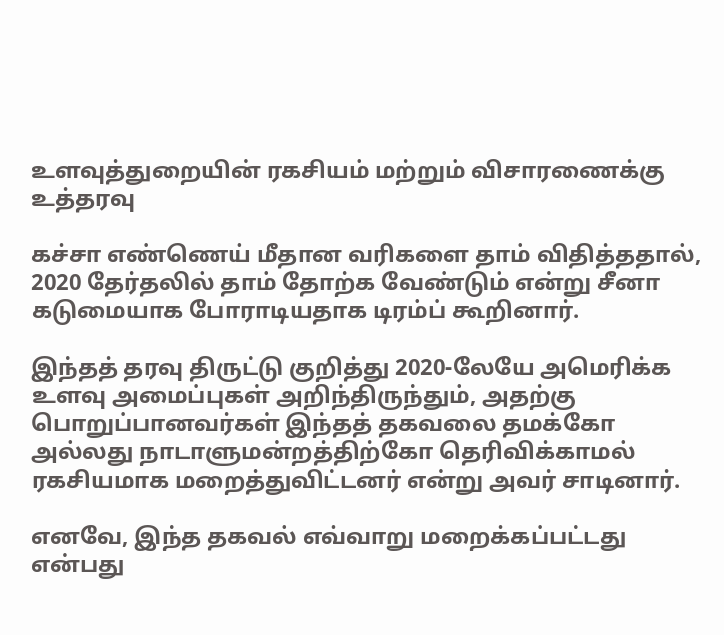உளவுத்துறையின் ரகசியம் மற்றும் விசாரணைக்கு உத்தரவு

கச்சா எண்ணெய் மீதான வரிகளை தாம் விதித்ததால், 2020 தேர்தலில் தாம் தோற்க வேண்டும் என்று சீனா கடுமையாக போராடியதாக டிரம்ப் கூறினார்.

இந்தத் தரவு திருட்டு குறித்து 2020-லேயே அமெரிக்க உளவு அமைப்புகள் அறிந்திருந்தும், அதற்கு பொறுப்பானவர்கள் இந்தத் தகவலை தமக்கோ அல்லது நாடாளுமன்றத்திற்கோ தெரிவிக்காமல் ரகசியமாக மறைத்துவிட்டனர் என்று அவர் சாடினார்.

எனவே, இந்த தகவல் எவ்வாறு மறைக்கப்பட்டது என்பது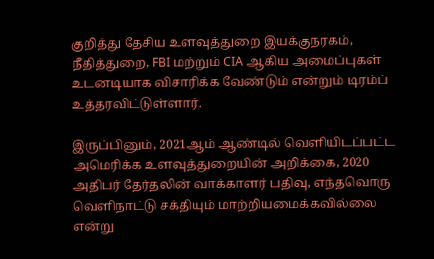குறித்து தேசிய உளவுத்துறை இயக்குநரகம், நீதித்துறை, FBI மற்றும் CIA ஆகிய அமைப்புகள் உடனடியாக விசாரிக்க வேண்டும் என்றும் டிரம்ப் உத்தரவிட்டுள்ளார்.

இருப்பினும், 2021ஆம் ஆண்டில் வெளியிடப்பட்ட அமெரிக்க உளவுத்துறையின் அறிக்கை, 2020 அதிபர் தேர்தலின் வாக்காளர் பதிவு, எந்தவொரு வெளிநாட்டு சக்தியும் மாற்றியமைக்கவில்லை என்று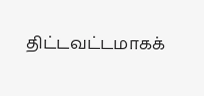திட்டவட்டமாகக்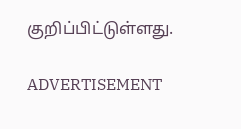குறிப்பிட்டுள்ளது.

ADVERTISEMENT